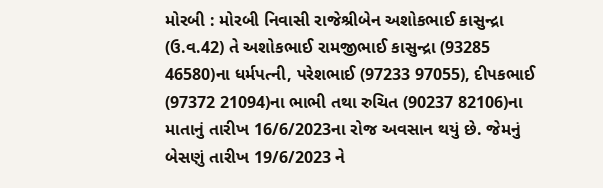મોરબી : મોરબી નિવાસી રાજેશ્રીબેન અશોકભાઈ કાસુન્દ્રા (ઉ.વ.42) તે અશોકભાઈ રામજીભાઈ કાસુન્દ્રા (93285 46580)ના ધર્મપત્ની, પરેશભાઈ (97233 97055), દીપકભાઈ (97372 21094)ના ભાભી તથા રુચિત (90237 82106)ના માતાનું તારીખ 16/6/2023ના રોજ અવસાન થયું છે. જેમનું બેસણું તારીખ 19/6/2023 ને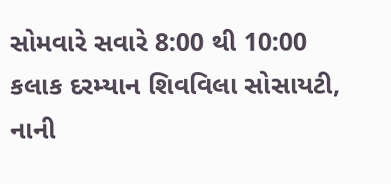સોમવારે સવારે 8:00 થી 10:00 કલાક દરમ્યાન શિવવિલા સોસાયટી, નાની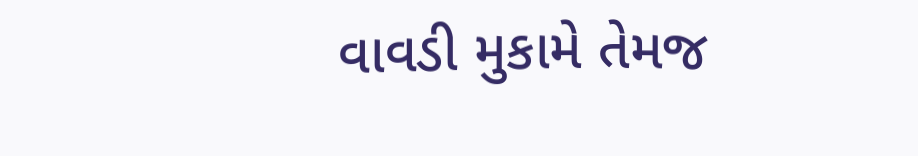વાવડી મુકામે તેમજ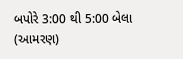બપોરે 3:00 થી 5:00 બેલા (આમરણ)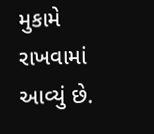મુકામે રાખવામાં આવ્યું છે.